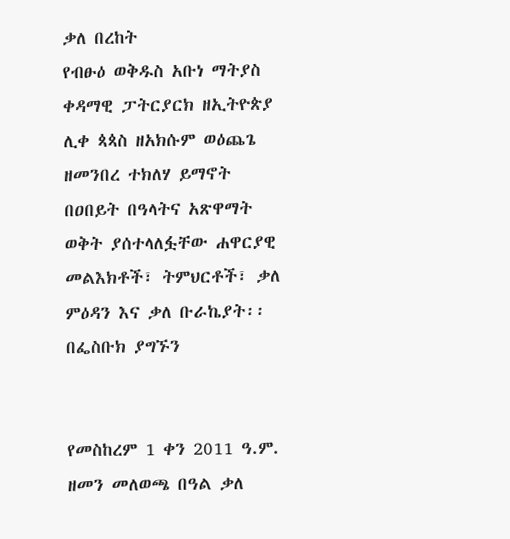ቃለ በረከት
የብፁዕ ወቅዱስ አቡነ ማትያስ ቀዳማዊ ፓትርያርክ ዘኢትዮጵያ ሊቀ ጳጳስ ዘአክሱም ወዕጨጌ ዘመንበረ ተክለሃ ይማኖት በዐበይት በዓላትና አጽዋማት ወቅት ያሰተላለፏቸው ሐዋርያዊ መልእክቶች፣ ትምህርቶች፣ ቃለ ምዕዳን እና ቃለ ቡራኬያት፡፡
በፌስቡክ ያግኙን


የመስከረም 1 ቀን 2011 ዓ.ም. ዘመን መለወጫ በዓል ቃለ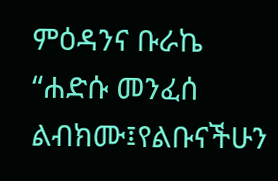ምዕዳንና ቡራኬ
“ሐድሱ መንፈሰ ልብክሙ፤የልቡናችሁን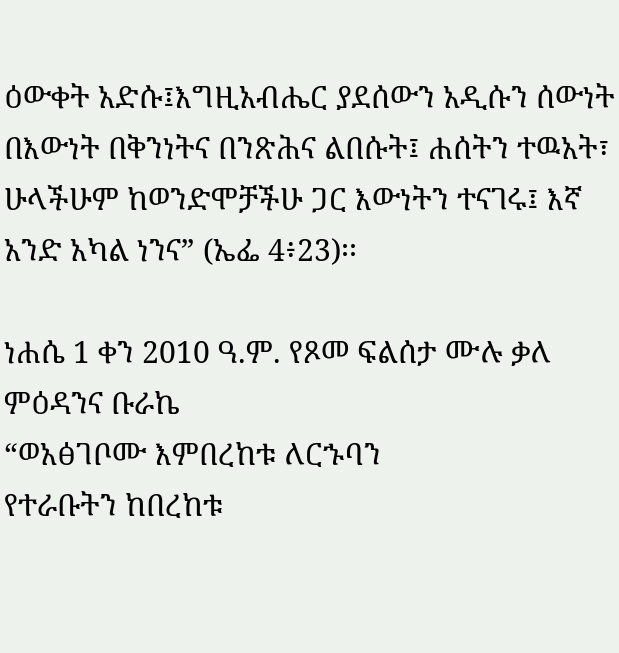ዕውቀት አድሱ፤እግዚአብሔር ያደሰውን አዲሱን ሰውነት በእውነት በቅንነትና በንጽሕና ልበሱት፤ ሐሰትን ተዉአት፣ ሁላችሁም ከወንድሞቻችሁ ጋር እውነትን ተናገሩ፤ እኛ አንድ አካል ነንና” (ኤፌ 4፥23)፡፡

ነሐሴ 1 ቀን 2010 ዓ.ም. የጾመ ፍልሰታ ሙሉ ቃለ ምዕዳንና ቡራኬ
“ወአፅገቦሙ እምበረከቱ ለርኁባን
የተራቡትን ከበረከቱ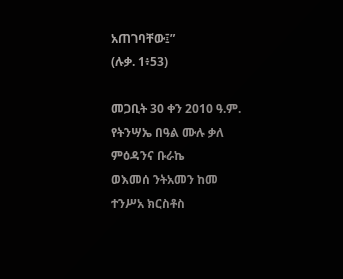አጠገባቸው፤”
(ሉቃ. 1፥53)

መጋቢት 30 ቀን 2010 ዓ.ም. የትንሣኤ በዓል ሙሉ ቃለ ምዕዳንና ቡራኬ
ወእመሰ ንትአመን ከመ ተንሥአ ክርስቶስ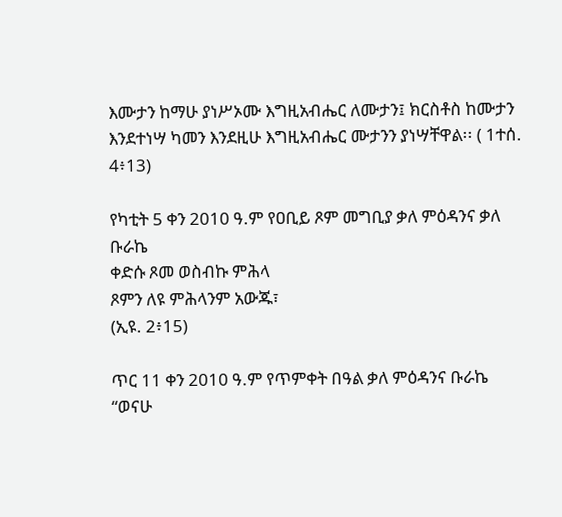እሙታን ከማሁ ያነሥኦሙ እግዚአብሔር ለሙታን፤ ክርስቶስ ከሙታን እንደተነሣ ካመን እንደዚሁ እግዚአብሔር ሙታንን ያነሣቸዋል፡፡ ( 1ተሰ. 4፥13)

የካቲት 5 ቀን 2010 ዓ.ም የዐቢይ ጾም መግቢያ ቃለ ምዕዳንና ቃለ ቡራኬ
ቀድሱ ጾመ ወስብኩ ምሕላ
ጾምን ለዩ ምሕላንም አውጁ፣
(ኢዩ. 2፥15)

ጥር 11 ቀን 2010 ዓ.ም የጥምቀት በዓል ቃለ ምዕዳንና ቡራኬ
“ወናሁ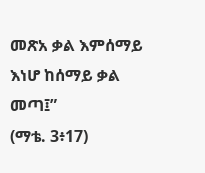መጽአ ቃል እምሰማይ
እነሆ ከሰማይ ቃል መጣ፤”
(ማቴ. 3፥17)